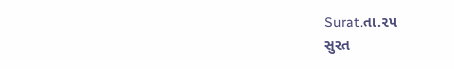Surat.તા.૨૫
સુરત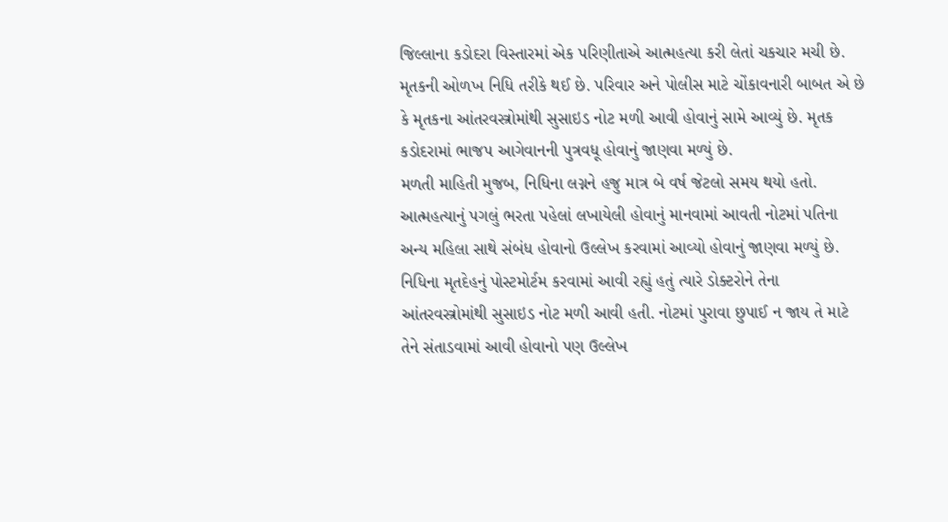જિલ્લાના કડોદરા વિસ્તારમાં એક પરિણીતાએ આત્મહત્યા કરી લેતાં ચકચાર મચી છે. મૃતકની ઓળખ નિધિ તરીકે થઈ છે. પરિવાર અને પોલીસ માટે ચોંકાવનારી બાબત એ છે કે મૃતકના આંતરવસ્ત્રોમાંથી સુસાઇડ નોટ મળી આવી હોવાનું સામે આવ્યું છે. મૃતક કડોદરામાં ભાજપ આગેવાનની પુત્રવધૂ હોવાનું જાણવા મળ્યું છે.
મળતી માહિતી મુજબ, નિધિના લગ્નને હજુ માત્ર બે વર્ષ જેટલો સમય થયો હતો. આત્મહત્યાનું પગલું ભરતા પહેલાં લખાયેલી હોવાનું માનવામાં આવતી નોટમાં પતિના અન્ય મહિલા સાથે સંબંધ હોવાનો ઉલ્લેખ કરવામાં આવ્યો હોવાનું જાણવા મળ્યું છે. નિધિના મૃતદેહનું પોસ્ટમોર્ટમ કરવામાં આવી રહ્યું હતું ત્યારે ડોક્ટરોને તેના આંતરવસ્ત્રોમાંથી સુસાઇડ નોટ મળી આવી હતી. નોટમાં પુરાવા છુપાઈ ન જાય તે માટે તેને સંતાડવામાં આવી હોવાનો પણ ઉલ્લેખ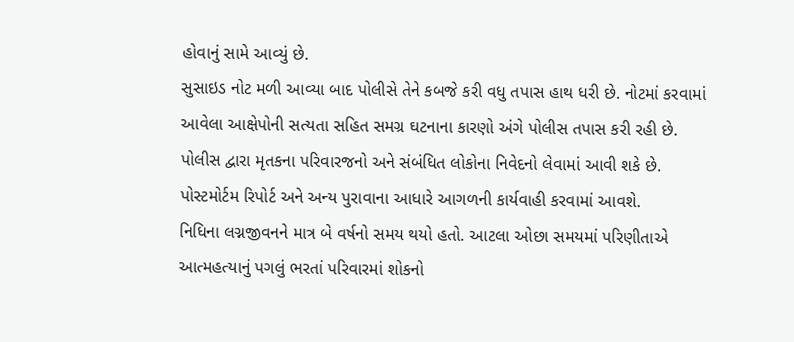હોવાનું સામે આવ્યું છે.
સુસાઇડ નોટ મળી આવ્યા બાદ પોલીસે તેને કબજે કરી વધુ તપાસ હાથ ધરી છે. નોટમાં કરવામાં આવેલા આક્ષેપોની સત્યતા સહિત સમગ્ર ઘટનાના કારણો અંગે પોલીસ તપાસ કરી રહી છે.
પોલીસ દ્વારા મૃતકના પરિવારજનો અને સંબંધિત લોકોના નિવેદનો લેવામાં આવી શકે છે. પોસ્ટમોર્ટમ રિપોર્ટ અને અન્ય પુરાવાના આધારે આગળની કાર્યવાહી કરવામાં આવશે.
નિધિના લગ્નજીવનને માત્ર બે વર્ષનો સમય થયો હતો. આટલા ઓછા સમયમાં પરિણીતાએ આત્મહત્યાનું પગલું ભરતાં પરિવારમાં શોકનો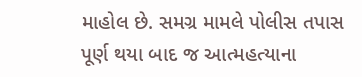માહોલ છે. સમગ્ર મામલે પોલીસ તપાસ પૂર્ણ થયા બાદ જ આત્મહત્યાના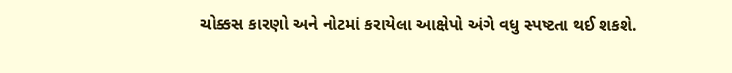ચોક્કસ કારણો અને નોટમાં કરાયેલા આક્ષેપો અંગે વધુ સ્પષ્ટતા થઈ શકશે.